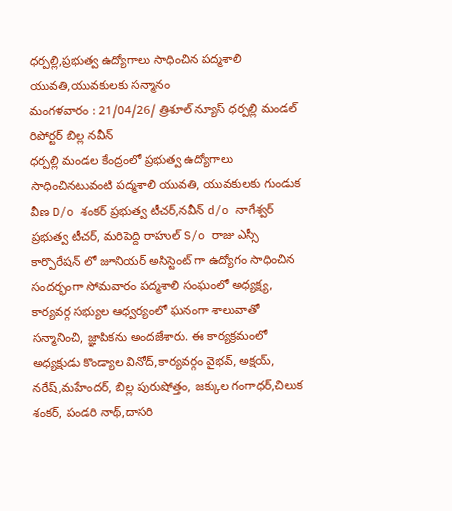ధర్పల్లి,ప్రభుత్వ ఉద్యోగాలు సాధించిన పద్మశాలి యువతి,యువకులకు సన్మానం
మంగళవారం : 21/04/26/ త్రిశూల్ న్యూస్ ధర్పల్లి మండల్ రిపోర్టర్ బిల్ల నవీన్
ధర్పల్లి మండల కేంద్రంలో ప్రభుత్వ ఉద్యోగాలు సాధించినటువంటి పద్మశాలి యువతి, యువకులకు గుండుక వీణ D/o శంకర్ ప్రభుత్వ టీచర్,నవీన్ d/o నాగేశ్వర్ ప్రభుత్వ టీచర్, మరిపెద్ది రాహుల్ S/o రాజు ఎస్సీ కార్పొరేషన్ లో జూనియర్ అసిస్టెంట్ గా ఉద్యోగం సాధించిన సందర్భంగా సోమవారం పద్మశాలి సంఘంలో అధ్యక్ష్య, కార్యవర్గ సభ్యుల ఆధ్వర్యంలో ఘనంగా శాలువాతో సన్మానించి, జ్ఞాపికను అందజేశారు. ఈ కార్యక్రమంలో అధ్యక్షుడు కొండ్యాల వినోద్,కార్యవర్గం వైభవ్, అక్షయ్, నరేష్,మహేందర్, బిల్ల పురుషోత్తం, జక్కుల గంగాధర్,చిలుక శంకర్, పండరి నాథ్,దాసరి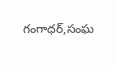గంగాధర్,సంఘ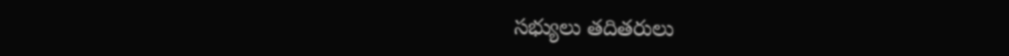సభ్యులు తదితరులు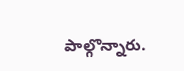పాల్గొన్నారు.